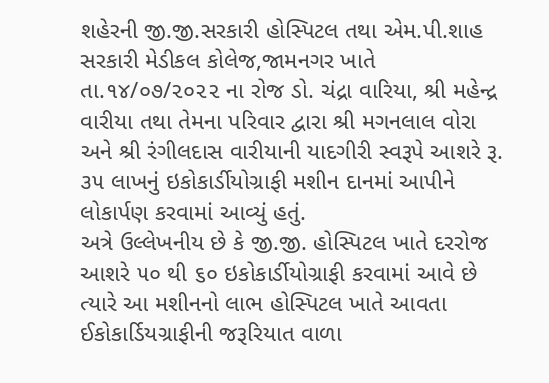શહેરની જી.જી.સરકારી હોસ્પિટલ તથા એમ.પી.શાહ સરકારી મેડીકલ કોલેજ,જામનગર ખાતે તા.૧૪/૦૭/૨૦૨૨ ના રોજ ડો. ચંદ્રા વારિયા, શ્રી મહેન્દ્ર વારીયા તથા તેમના પરિવાર દ્વારા શ્રી મગનલાલ વોરા અને શ્રી રંગીલદાસ વારીયાની યાદગીરી સ્વરૂપે આશરે રૂ. ૩૫ લાખનું ઇકોકાર્ડીયોગ્રાફી મશીન દાનમાં આપીને લોકાર્પણ કરવામાં આવ્યું હતું.
અત્રે ઉલ્લેખનીય છે કે જી.જી. હોસ્પિટલ ખાતે દરરોજ આશરે ૫૦ થી ૬૦ ઇકોકાર્ડીયોગ્રાફી કરવામાં આવે છે ત્યારે આ મશીનનો લાભ હોસ્પિટલ ખાતે આવતા ઈકોકાર્ડિયગ્રાફીની જરૂરિયાત વાળા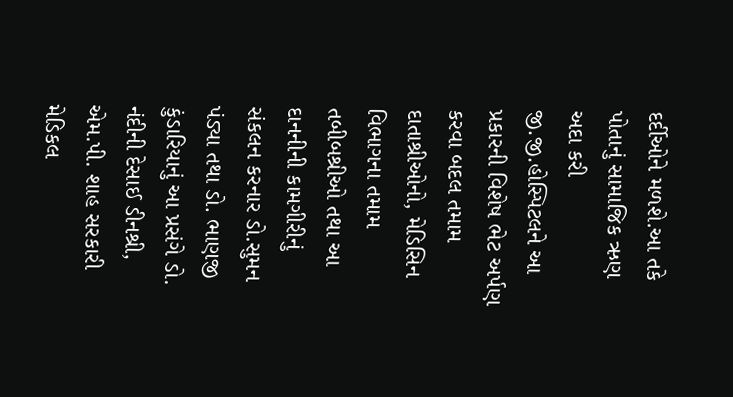દર્દીઓને મળશે.આ તકે પોતાનું સામાજિક ઋણ અદા કરી જી.જી.હોસ્પિટલને આ પ્રકારની વિશેષ ભેટ અર્પણ કરવા બદલ તમામ દાતાશ્રીઓનો, મેડિસિન વિભાગના તમામ તબીબશ્રીઓ તથા આ દાનનીની કામગીરીનું સંકલન કરનાર ડો.સુમન પંડ્યા તથા ડો. ભાણજી કુંડારિયાનું આ પ્રસંગે ડો. નંદીની દેસાઈ ડીનશ્રી, એમ.પી. શાહ સરકારી મેડિકલ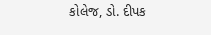કોલેજ, ડો. દીપક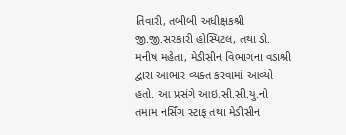તિવારી, તબીબી અધીક્ષકશ્રી જી.જી.સરકારી હોસ્પિટલ, તથા ડો. મનીષ મહેતા, મેડીસીન વિભાગના વડાશ્રી દ્વારા આભાર વ્યક્ત કરવામાં આવ્યો હતો. આ પ્રસંગે આઇ.સી.સી.યુ.નો તમામ નર્સિંગ સ્ટાફ તથા મેડીસીન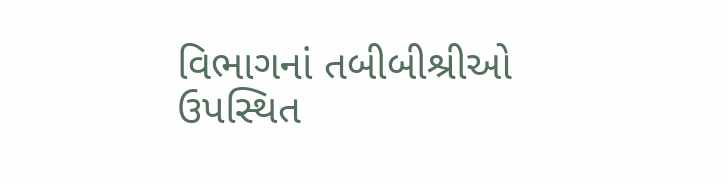વિભાગનાં તબીબીશ્રીઓ ઉપસ્થિત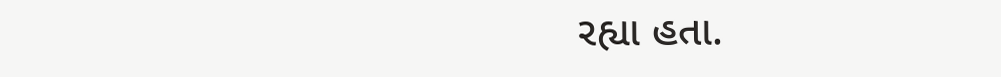રહ્યા હતા.